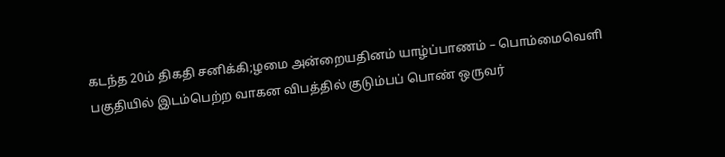கடந்த 20ம் திகதி சனிக்கி;ழமை அன்றையதினம் யாழ்ப்பாணம் – பொம்மைவெளி பகுதியில் இடம்பெற்ற வாகன விபத்தில் குடும்பப் பொண் ஒருவர்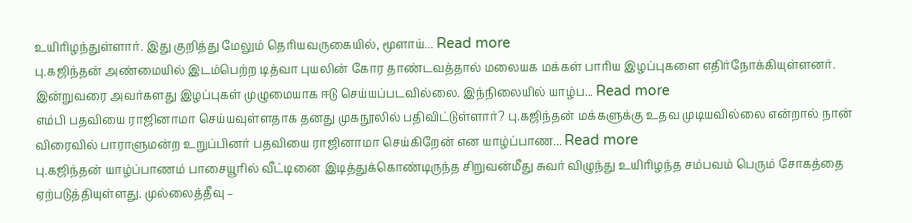உயிரிழந்துள்ளார். இது குறித்து மேலும் தெரியவருகையில், மூளாய்... Read more
பு.கஜிந்தன் அண்மையில் இடம்பெற்ற டித்வா புயலின் கோர தாண்டவத்தால் மலையக மக்கள் பாரிய இழப்புகளை எதிர்நோக்கியுள்ளனர். இன்றுவரை அவர்களது இழப்புகள் முழுமையாக ஈடு செய்யப்படவில்லை. இந்நிலையில் யாழ்ப... Read more
எம்பி பதவியை ராஜினாமா செய்யவுள்ளதாக தனது முகநூலில் பதிவிட்டுள்ளார்? பு.கஜிந்தன் மக்களுக்கு உதவ முடியவில்லை என்றால் நான் விரைவில் பாராளுமன்ற உறுப்பினர் பதவியை ராஜினாமா செய்கிறேன் என யாழ்ப்பாண... Read more
பு.கஜிந்தன் யாழ்ப்பாணம் பாசையூரில் வீட்டினை இடித்துக்கொண்டிருந்த சிறுவன்மீது சுவர் விழுந்து உயிரிழந்த சம்பவம் பெரும் சோகத்தை ஏற்படுத்தியுள்ளது. முல்லைத்தீவு –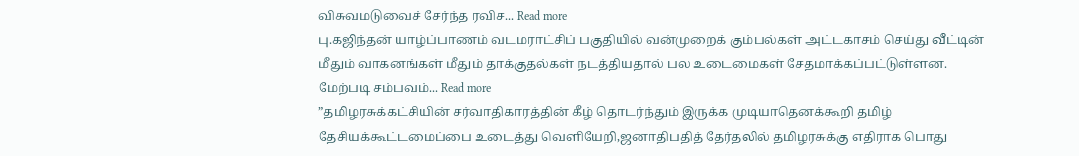விசுவமடுவைச் சேர்ந்த ரவிச... Read more
பு.கஜிந்தன் யாழ்ப்பாணம் வடமராட்சிப் பகுதியில் வன்முறைக் கும்பல்கள் அட்டகாசம் செய்து வீட்டின் மீதும் வாகனங்கள் மீதும் தாக்குதல்கள் நடத்தியதால் பல உடைமைகள் சேதமாக்கப்பட்டுள்ளன. மேற்படி சம்பவம்... Read more
”தமிழரசுக்கட்சியின் சர்வாதிகாரத்தின் கீழ் தொடர்ந்தும் இருக்க முடியாதெனக்கூறி தமிழ் தேசியக்கூட்டமைப்பை உடைத்து வெளியேறி,ஜனாதிபதித் தேர்தலில் தமிழரசுக்கு எதிராக பொது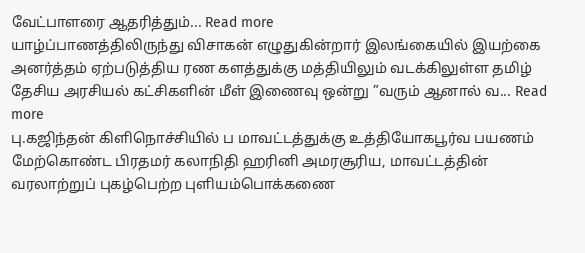வேட்பாளரை ஆதரித்தும்... Read more
யாழ்ப்பாணத்திலிருந்து விசாகன் எழுதுகின்றார் இலங்கையில் இயற்கை அனர்த்தம் ஏற்படுத்திய ரண களத்துக்கு மத்தியிலும் வடக்கிலுள்ள தமிழ் தேசிய அரசியல் கட்சிகளின் மீள் இணைவு ஒன்று ”வரும் ஆனால் வ... Read more
பு.கஜிந்தன் கிளிநொச்சியில் ப மாவட்டத்துக்கு உத்தியோகபூர்வ பயணம் மேற்கொண்ட பிரதமர் கலாநிதி ஹரினி அமரசூரிய, மாவட்டத்தின் வரலாற்றுப் புகழ்பெற்ற புளியம்பொக்கணை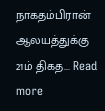நாகதம்பிரான் ஆலயத்துக்கு 21ம் திகத... Read more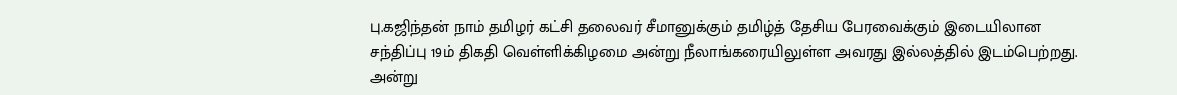பு.கஜிந்தன் நாம் தமிழர் கட்சி தலைவர் சீமானுக்கும் தமிழ்த் தேசிய பேரவைக்கும் இடையிலான சந்திப்பு 19ம் திகதி வெள்ளிக்கிழமை அன்று நீலாங்கரையிலுள்ள அவரது இல்லத்தில் இடம்பெற்றது. அன்று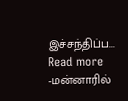இச்சந்திப்ப... Read more
-மன்னாரில்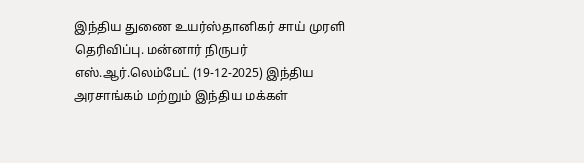இந்திய துணை உயர்ஸ்தானிகர் சாய் முரளி தெரிவிப்பு. மன்னார் நிருபர் எஸ்.ஆர்.லெம்பேட் (19-12-2025) இந்திய அரசாங்கம் மற்றும் இந்திய மக்கள்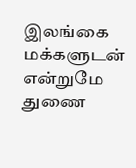இலங்கை மக்களுடன் என்றுமே துணை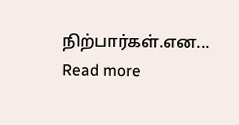நிற்பார்கள்.என... Read more